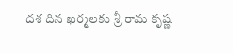దశ దిన ఖర్మలకు శ్రీ రామ కృష్ణ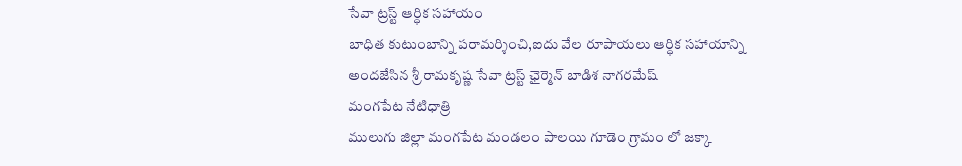సేవా ట్రస్ట్ ఆర్ధిక సహాయం
బాధిత కుటుంబాన్ని పరామర్శించి,ఐదు వేల రూపాయలు ఆర్ధిక సహాయాన్ని అందజేసిన శ్రీ రామకృష్ణ సేవా ట్రస్ట్ ఛైర్మెన్ బాడిశ నాగరమేష్
మంగపేట నేటిధాత్రి
ములుగు జిల్లా మంగపేట మండలం పాలయి గూడెం గ్రామం లో జక్కా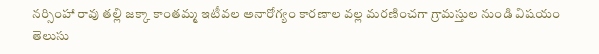నర్సింహా రావు తల్లి జక్కా కాంతమ్మ ఇటీవల అనారోగ్యం కారణాల వల్ల మరణించగా గ్రామస్తుల నుండి విషయం తెలుసు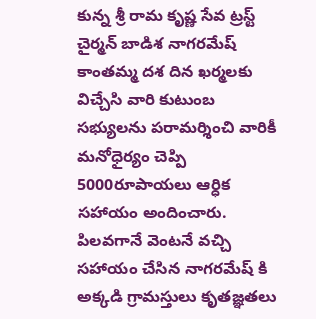కున్న శ్రీ రామ కృష్ణ సేవ ట్రస్ట్ చైర్మన్ బాడిశ నాగరమేష్ కాంతమ్మ దశ దిన ఖర్మలకు విచ్చేసి వారి కుటుంబ సభ్యులను పరామర్శించి వారికీ మనోధైర్యం చెప్పి 5000రూపాయలు ఆర్ధిక సహాయం అందించారు.
పిలవగానే వెంటనే వచ్చి సహాయం చేసిన నాగరమేష్ కి అక్కడి గ్రామస్తులు కృతజ్ఞతలు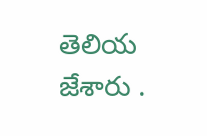తెలియ జేశారు .